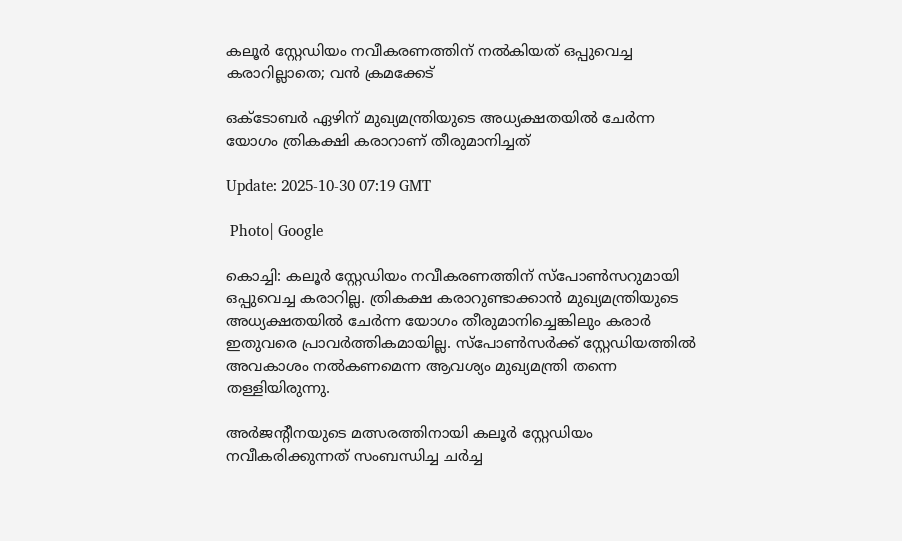കലൂർ സ്റ്റേഡിയം നവീകരണത്തിന് നൽകിയത് ഒപ്പുവെച്ച കരാറില്ലാതെ; വൻ ക്രമക്കേട്

ഒക്ടോബർ ഏഴിന് മുഖ്യമന്ത്രിയുടെ അധ്യക്ഷതയില്‍ ചേർന്ന യോഗം ത്രികക്ഷി കരാറാണ് തീരുമാനിച്ചത്

Update: 2025-10-30 07:19 GMT

 Photo| Google

കൊച്ചി: കലൂർ സ്റ്റേഡിയം നവീകരണത്തിന് സ്പോണ്‍സറുമായി ഒപ്പുവെച്ച കരാറില്ല. ത്രികക്ഷ കരാറുണ്ടാക്കാന്‍ മുഖ്യമന്ത്രിയുടെ അധ്യക്ഷതയില്‍ ചേർന്ന യോഗം തീരുമാനിച്ചെങ്കിലും കരാർ ഇതുവരെ പ്രാവർത്തികമായില്ല. സ്പോണ്‍സർക്ക് സ്റ്റേഡിയത്തില്‍ അവകാശം നല്‍കണമെന്ന ആവശ്യം മുഖ്യമന്ത്രി തന്നെ തള്ളിയിരുന്നു.

അർജന്‍റീനയുടെ മത്സരത്തിനായി കലൂർ സ്റ്റേഡിയം നവീകരിക്കുന്നത് സംബന്ധിച്ച ചർച്ച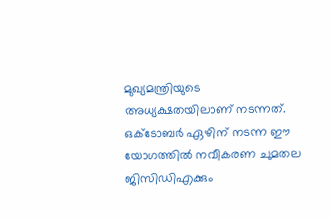മുഖ്യമന്ത്രിയുടെ അധ്യക്ഷതയിലാണ് നടന്നത്. ഒക്ടോബർ ഏഴിന് നടന്ന ഈ യോഗത്തില്‍ നവീകരണ ചുമതല ജിസിഡിഎക്കും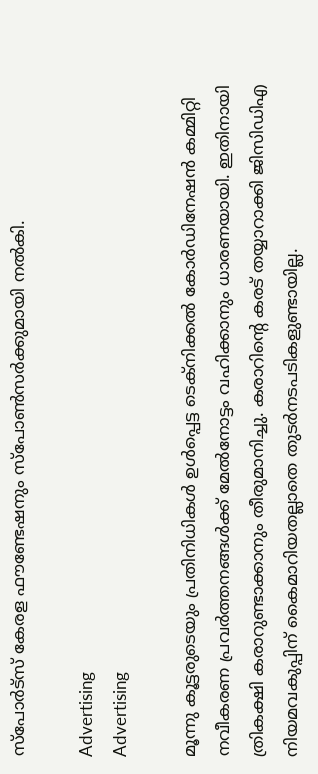സ്പോർട്സ് കേരള ഫൗണ്ടേഷനും സ്പോണ്‍സർക്കുമായി നല്‍കി.

Advertising
Advertising

മൂന്നു കൂട്ടരുടെയും പ്രതിനിധികള്‍ ഉള്‍പ്പെട്ട ടെക്നിക്കല്‍ കോർഡിനേഷന്‍ കമ്മിറ്റി നവീകരണ പ്രവർത്തനങ്ങള്‍ക്ക് മേല്‍നോട്ടം വഹിക്കാനും ധാരണയായി. ഇതിനായി ത്രികക്ഷി കരാറുണ്ടാക്കാനും തീരുമാനിച്ചു. കരാറിന്‍റെ കരട് തയ്യാറാക്കി ജിസിഡിഎ നിയമവകുപ്പിന് കൈമാറിയതല്ലാതെ തുടർനടപടികളുണ്ടായില്ല.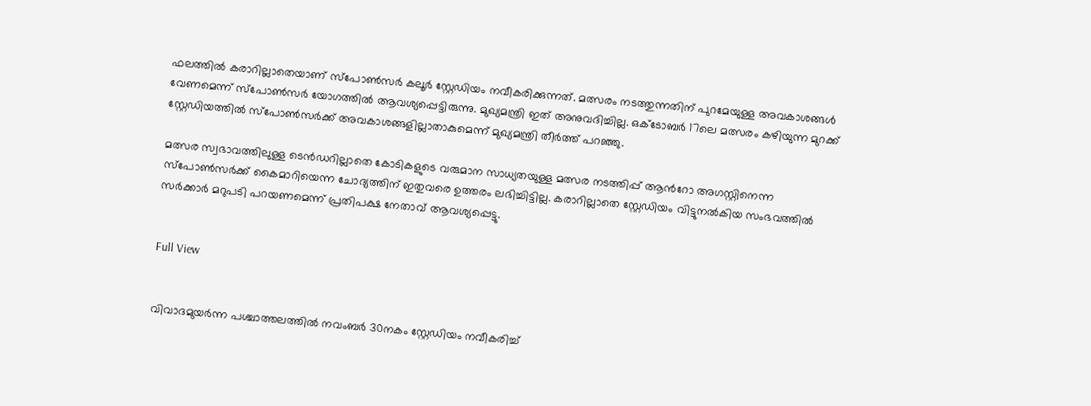ഫലത്തില്‍ കരാറില്ലാതെയാണ് സ്പോണ്‍സർ കലൂർ സ്റ്റേഡിയം നവീകരിക്കുന്നത്. മത്സരം നടത്തുന്നതിന് പുറമേയുള്ള അവകാശങ്ങള്‍ വേണമെന്ന് സ്പോണ്‍സർ യോഗത്തില്‍ ആവശ്യപ്പെട്ടിരുന്നു. മുഖ്യമന്ത്രി ഇത് അനുവദിച്ചില്ല. ഒക്ടോബർ 17ലെ മത്സരം കഴിയുന്ന മുറക്ക് സ്റ്റേഡിയത്തില്‍ സ്പോണ്‍സർക്ക് അവകാശങ്ങളില്ലാതാകുമെന്ന് മുഖ്യമന്ത്രി തീർത്ത് പറഞ്ഞു.

മത്സര സ്വഭാവത്തിലുള്ള ടെന്‍ഡറില്ലാതെ കോടികളുടെ വരുമാന സാധ്യതയുള്ള മത്സര നടത്തിപ്പ് ആന്‍റോ അഗസ്റ്റിനെന്ന സ്പോണ്‍സർക്ക് കൈമാറിയെന്ന ചോദ്യത്തിന് ഇതുവരെ ഉത്തരം ലഭിച്ചിട്ടില്ല. കരാറില്ലാതെ സ്റ്റേഡിയം വിട്ടുനല്‍കിയ സംഭവത്തില്‍ സർക്കാർ മറുപടി പറയണമെന്ന് പ്രതിപക്ഷ നേതാവ് ആവശ്യപ്പെട്ടു.


Full View


വിവാദമുയർന്ന പശ്ചാത്തലത്തില്‍ നവംബർ 30നകം സ്റ്റേഡിയം നവീകരിച്ച്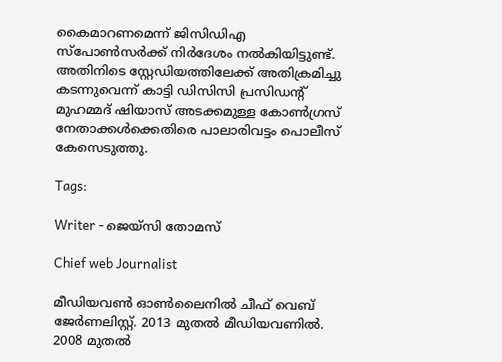കൈമാറണമെന്ന് ജിസിഡിഎ സ്പോണ്‍സർക്ക് നിർദേശം നല്‍കിയിട്ടുണ്ട്. അതിനിടെ സ്റ്റേഡിയത്തിലേക്ക് അതിക്രമിച്ചു കടന്നുവെന്ന് കാട്ടി ഡിസിസി പ്രസിഡന്‍റ് മുഹമ്മദ് ഷിയാസ് അടക്കമുള്ള കോണ്‍ഗ്രസ് നേതാക്കള്‍ക്കെതിരെ പാലാരിവട്ടം പൊലീസ് കേസെടുത്തു.

Tags:

Writer - ജെയ്സി തോമസ്

Chief web Journalist

മീഡിയവൺ ഓൺലൈനിൽ ചീഫ് വെബ് ജേർണലിസ്റ്റ്. 2013 മുതൽ മീഡിയവണിൽ. 2008 മുതൽ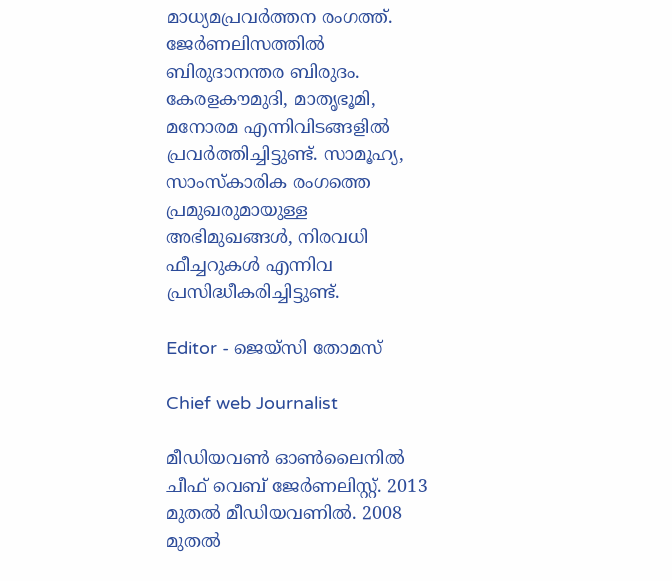മാധ്യമപ്രവർത്തന രംഗത്ത്. ജേർണലിസത്തിൽ ബിരുദാനന്തര ബിരുദം. കേരളകൗമുദി, മാതൃഭൂമി, മനോരമ എന്നിവിടങ്ങളിൽ പ്രവർത്തിച്ചിട്ടുണ്ട്. സാമൂഹ്യ, സാംസ്‌കാരിക രംഗത്തെ പ്രമുഖരുമായുള്ള അഭിമുഖങ്ങൾ, നിരവധി ഫീച്ചറുകൾ എന്നിവ പ്രസിദ്ധീകരിച്ചിട്ടുണ്ട്.

Editor - ജെയ്സി തോമസ്

Chief web Journalist

മീഡിയവൺ ഓൺലൈനിൽ ചീഫ് വെബ് ജേർണലിസ്റ്റ്. 2013 മുതൽ മീഡിയവണിൽ. 2008 മുതൽ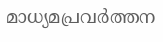മാധ്യമപ്രവർത്തന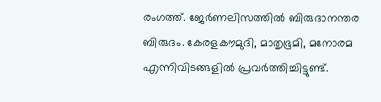രംഗത്ത്. ജേർണലിസത്തിൽ ബിരുദാനന്തര ബിരുദം. കേരളകൗമുദി, മാതൃഭൂമി, മനോരമ എന്നിവിടങ്ങളിൽ പ്രവർത്തിച്ചിട്ടുണ്ട്.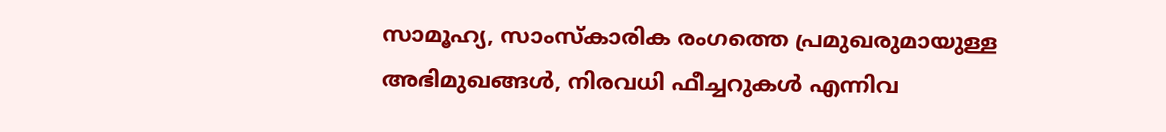സാമൂഹ്യ, സാംസ്‌കാരിക രംഗത്തെ പ്രമുഖരുമായുള്ള അഭിമുഖങ്ങൾ, നിരവധി ഫീച്ചറുകൾ എന്നിവ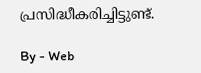പ്രസിദ്ധീകരിച്ചിട്ടുണ്ട്.

By - Web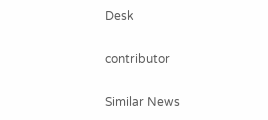Desk

contributor

Similar News